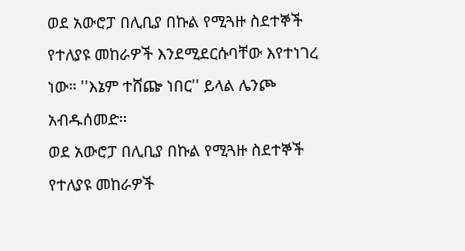ወደ አውሮፓ በሊቢያ በኩል የሚጓዙ ስደተኞች የተለያዩ መከራዎች እንደሚደርሱባቸው እየተነገረ ነው። ''እኔም ተሸጬ ነበር'' ይላል ሌንጮ አብዱሰመድ።
ወደ አውሮፓ በሊቢያ በኩል የሚጓዙ ስደተኞች የተለያዩ መከራዎች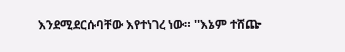እንደሚደርሱባቸው እየተነገረ ነው። ''እኔም ተሸጬ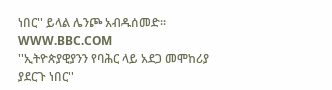ነበር'' ይላል ሌንጮ አብዱሰመድ።
WWW.BBC.COM
''ኢትዮጵያዊያንን የባሕር ላይ አደጋ መሞከሪያ ያደርጉ ነበር''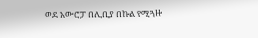ወደ አውሮፓ በሊቢያ በኩል የሚጓዙ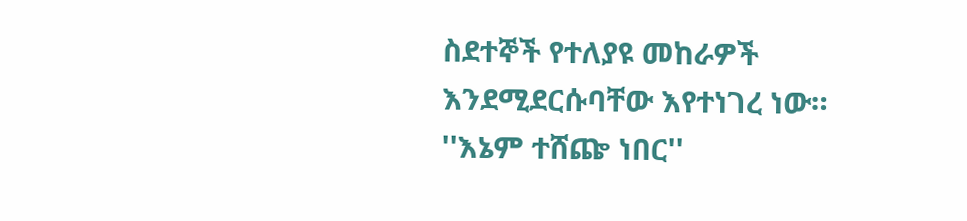ስደተኞች የተለያዩ መከራዎች እንደሚደርሱባቸው እየተነገረ ነው። ''እኔም ተሸጬ ነበር''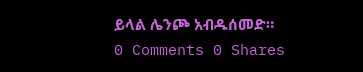ይላል ሌንጮ አብዱሰመድ።
0 Comments 0 Shares